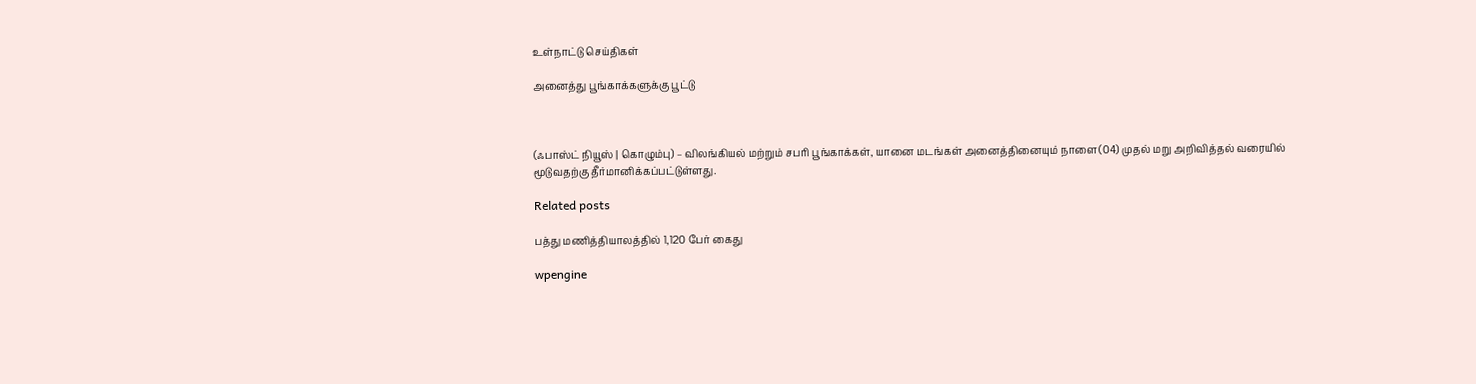உள்நாட்டு செய்திகள்

அனைத்து பூங்காக்களுக்கு பூட்டு



(ஃபாஸ்ட் நியூஸ் | கொழும்பு) – விலங்கியல் மற்றும் சபரி பூங்காக்கள், யானை மடங்கள் அனைத்தினையும் நாளை(04) முதல் மறு அறிவித்தல் வரையில் மூடுவதற்கு தீர்மானிக்கப்பட்டுள்ளது.

Related posts

பத்து மணித்தியாலத்தில் 1,120 பேர் கைது

wpengine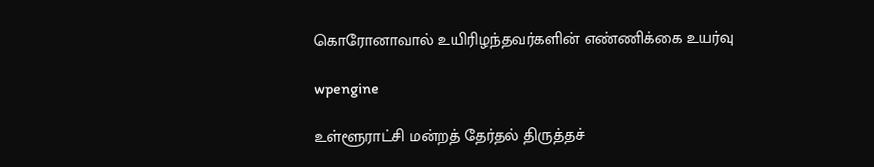கொரோனாவால் உயிரிழந்தவர்களின் எண்ணிக்கை உயர்வு

wpengine

உள்ளூராட்சி மன்றத் தேர்தல் திருத்தச்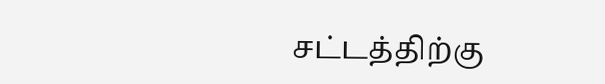சட்டத்திற்கு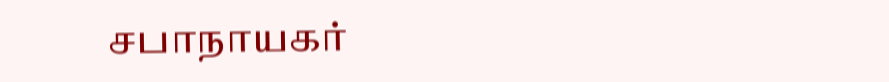சபாநாயகர்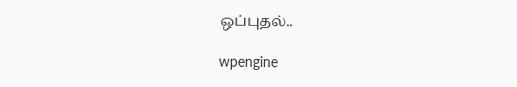ஒப்புதல்..

wpengine